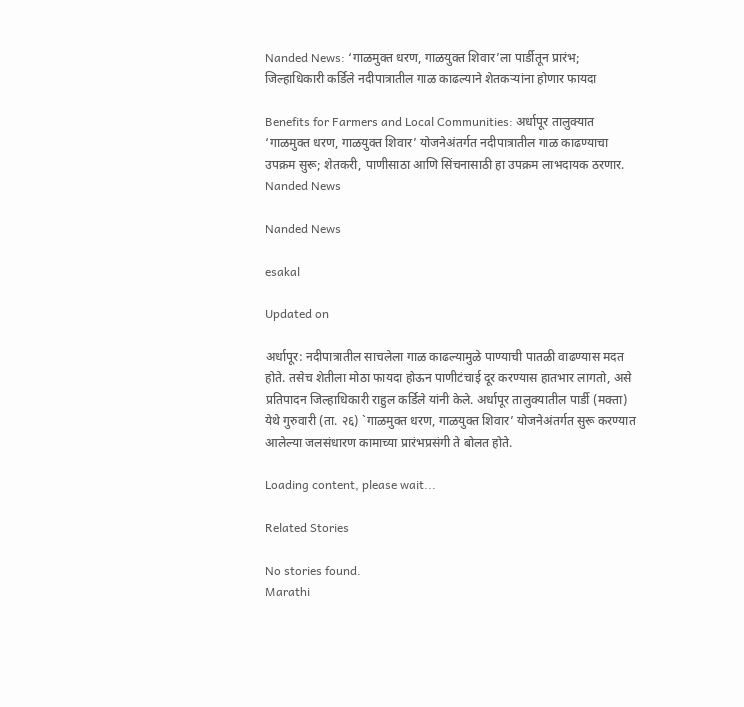Nanded News: ‘गाळमुक्त धरण, गाळयुक्त शिवार’ला पार्डीतून प्रारंभ; जिल्हाधिकारी कर्डिले नदीपात्रातील गाळ काढल्याने शेतकऱ्यांना होणार फायदा

Benefits for Farmers and Local Communities: अर्धापूर तालुक्यात ‘गाळमुक्त धरण, गाळयुक्त शिवार’ योजनेअंतर्गत नदीपात्रातील गाळ काढण्याचा उपक्रम सुरू; शेतकरी, पाणीसाठा आणि सिंचनासाठी हा उपक्रम लाभदायक ठरणार.
Nanded News

Nanded News

esakal

Updated on

अर्धापूर: नदीपात्रातील साचलेला गाळ काढल्यामुळे पाण्याची पातळी वाढण्यास मदत होते. तसेच शेतीला मोठा फायदा होऊन पाणीटंचाई दूर करण्यास हातभार लागतो, असे प्रतिपादन जिल्हाधिकारी राहुल कर्डिले यांनी केले. अर्धापूर तालुक्यातील पार्डी (मक्ता) येथे गुरुवारी (ता. २६) `गाळमुक्त धरण, गाळयुक्त शिवार’ योजनेअंतर्गत सुरू करण्यात आलेल्या जलसंधारण कामाच्या प्रारंभप्रसंगी ते बोलत होते.

Loading content, please wait...

Related Stories

No stories found.
Marathi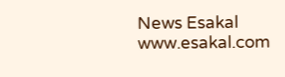News Esakal
www.esakal.com